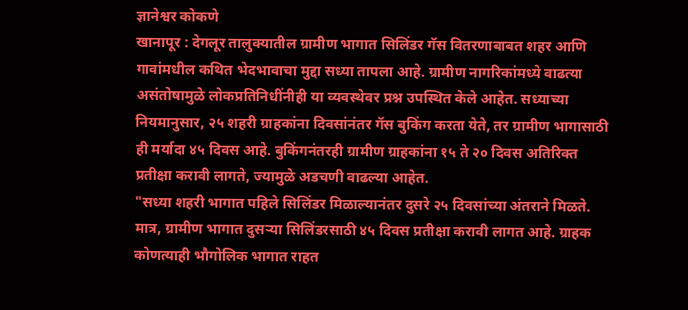ज्ञानेश्वर कोकणे
खानापूर : देगलूर तालुक्यातील ग्रामीण भागात सिलिंडर गॅस वितरणाबाबत शहर आणि गावांमधील कथित भेदभावाचा मुद्दा सध्या तापला आहे. ग्रामीण नागरिकांमध्ये वाढत्या असंतोषामुळे लोकप्रतिनिधींनीही या व्यवस्थेवर प्रश्न उपस्थित केले आहेत. सध्याच्या नियमानुसार, २५ शहरी ग्राहकांना दिवसांनंतर गॅस बुकिंग करता येते, तर ग्रामीण भागासाठी ही मर्यादा ४५ दिवस आहे. बुकिंगनंतरही ग्रामीण ग्राहकांना १५ ते २० दिवस अतिरिक्त प्रतीक्षा करावी लागते, ज्यामुळे अडचणी वाढल्या आहेत.
"सध्या शहरी भागात पहिले सिलिंडर मिळाल्यानंतर दुसरे २५ दिवसांच्या अंतराने मिळते. मात्र, ग्रामीण भागात दुसऱ्या सिलिंडरसाठी ४५ दिवस प्रतीक्षा करावी लागत आहे. ग्राहक कोणत्याही भौगोलिक भागात राहत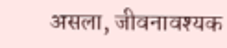असला, जीवनावश्यक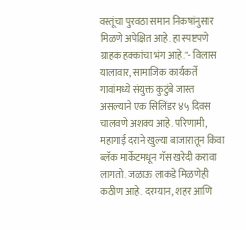वस्तूंचा पुरवठा समान निकषांनुसार मिळणे अपेक्षित आहे. हा स्पष्टपणे ग्राहक हक्कांचा भंग आहे."- विलास यालावार, सामाजिक कार्यकर्ते
गावांमध्ये संयुक्त कुटुंबे जास्त असल्याने एक सिलिंडर ४५ दिवस चालवणे अशक्य आहे. परिणामी, महागाई दराने खुल्या बाजारातून किंवा ब्लॅक मार्केटमधून गॅस खरेदी करावा लागतो. जळाऊ लाकडे मिळणेही कठीण आहे. दरम्यान, शहर आणि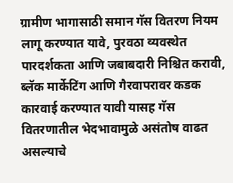ग्रामीण भागासाठी समान गॅस वितरण नियम लागू करण्यात यावे, पुरवठा व्यवस्थेत पारदर्शकता आणि जबाबदारी निश्चित करावी, ब्लॅक मार्केटिंग आणि गैरवापरावर कडक कारवाई करण्यात यावी यासह गॅस वितरणातील भेदभावामुळे असंतोष वाढत असल्याचे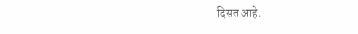दिसत आहे.